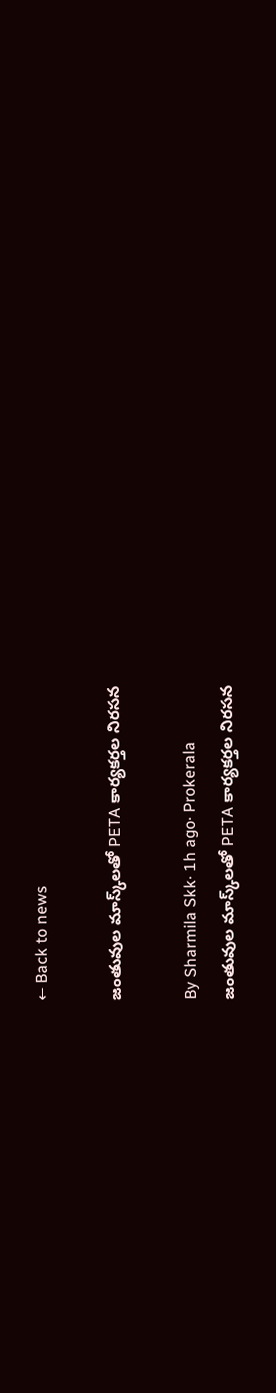← Back to news

జంతువుల మాస్క్‌లతో PETA కార్యకర్తల నిరసన

By Sharmila Skk· 1h ago· Prokerala
జంతువుల మాస్క్‌లతో PETA కార్యకర్తల నిరసన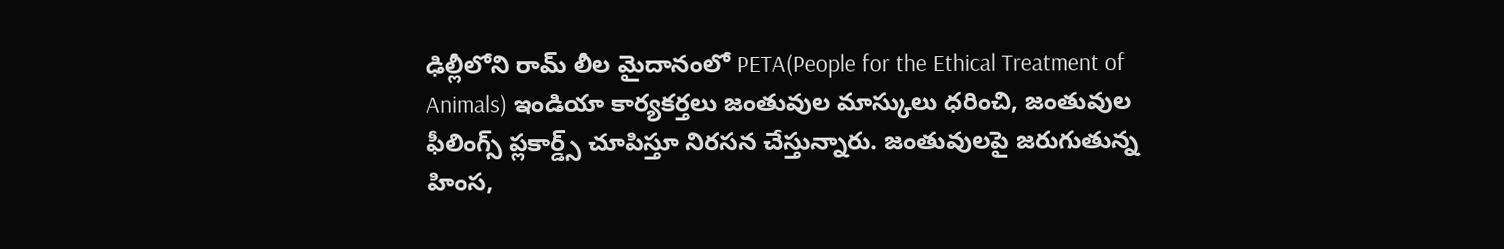ఢిల్లీలోని రామ్ లీల మైదానంలో PETA(People for the Ethical Treatment of Animals) ఇండియా కార్యకర్తలు జంతువుల మాస్కులు ధరించి, జంతువుల ఫీలింగ్స్ ప్లకార్డ్స్ చూపిస్తూ నిరసన చేస్తున్నారు. జంతువులపై జరుగుతున్న హింస,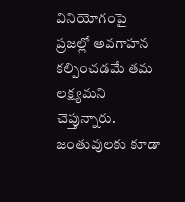వినియోగంపై ప్రజల్లో అవగాహన కల్పించడమే తమ లక్ష్యమని చెప్తున్నారు. జంతువులకు కూడా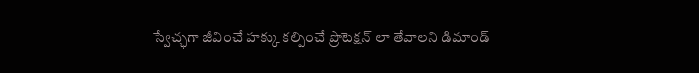స్వేచ్ఛగా జీవించే హక్కు కల్పించే ప్రొటెక్షన్ లా తేవాలని డిమాండ్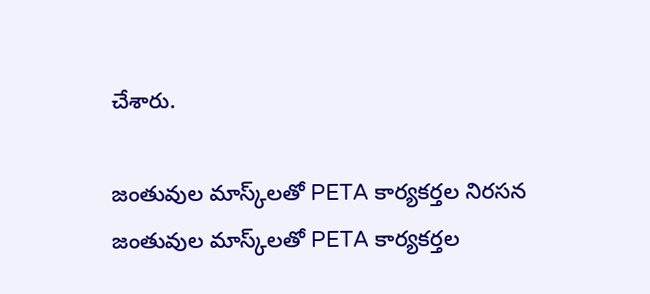చేశారు.

జంతువుల మాస్క్‌లతో PETA కార్యకర్తల నిరసన
జంతువుల మాస్క్‌లతో PETA కార్యకర్తల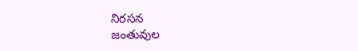నిరసన
జంతువుల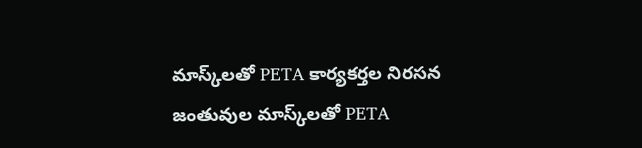మాస్క్‌లతో PETA కార్యకర్తల నిరసన
జంతువుల మాస్క్‌లతో PETA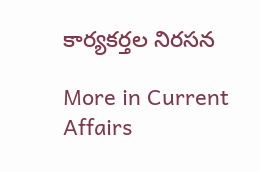కార్యకర్తల నిరసన

More in Current Affairs